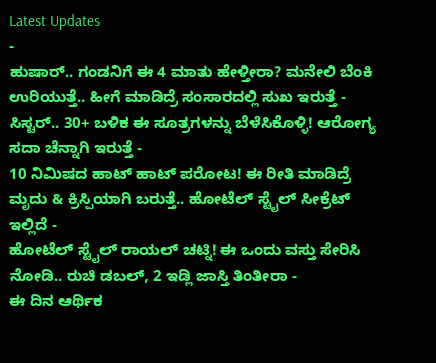Latest Updates
-
ಹುಷಾರ್.. ಗಂಡನಿಗೆ ಈ 4 ಮಾತು ಹೇಳ್ತೀರಾ? ಮನೇಲಿ ಬೆಂಕಿ ಉರಿಯುತ್ತೆ.. ಹೀಗೆ ಮಾಡಿದ್ರೆ ಸಂಸಾರದಲ್ಲಿ ಸುಖ ಇರುತ್ತೆ -
ಸಿಸ್ಟರ್.. 30+ ಬಳಿಕ ಈ ಸೂತ್ರಗಳನ್ನು ಬೆಳೆಸಿಕೊಳ್ಳಿ! ಆರೋಗ್ಯ ಸದಾ ಚೆನ್ನಾಗಿ ಇರುತ್ತೆ -
10 ನಿಮಿಷದ ಹಾಟ್ ಹಾಟ್ ಪರೋಟ! ಈ ರೀತಿ ಮಾಡಿದ್ರೆ ಮೃದು & ಕ್ರಿಸ್ಪಿಯಾಗಿ ಬರುತ್ತೆ.. ಹೋಟೆಲ್ ಸ್ಟೈಲ್ ಸೀಕ್ರೆಟ್ ಇಲ್ಲಿದೆ -
ಹೋಟೆಲ್ ಸ್ಟೈಲ್ ರಾಯಲ್ ಚಟ್ನಿ! ಈ ಒಂದು ವಸ್ತು ಸೇರಿಸಿ ನೋಡಿ.. ರುಚಿ ಡಬಲ್, 2 ಇಡ್ಲಿ ಜಾಸ್ತಿ ತಿಂತೀರಾ -
ಈ ದಿನ ಆರ್ಥಿಕ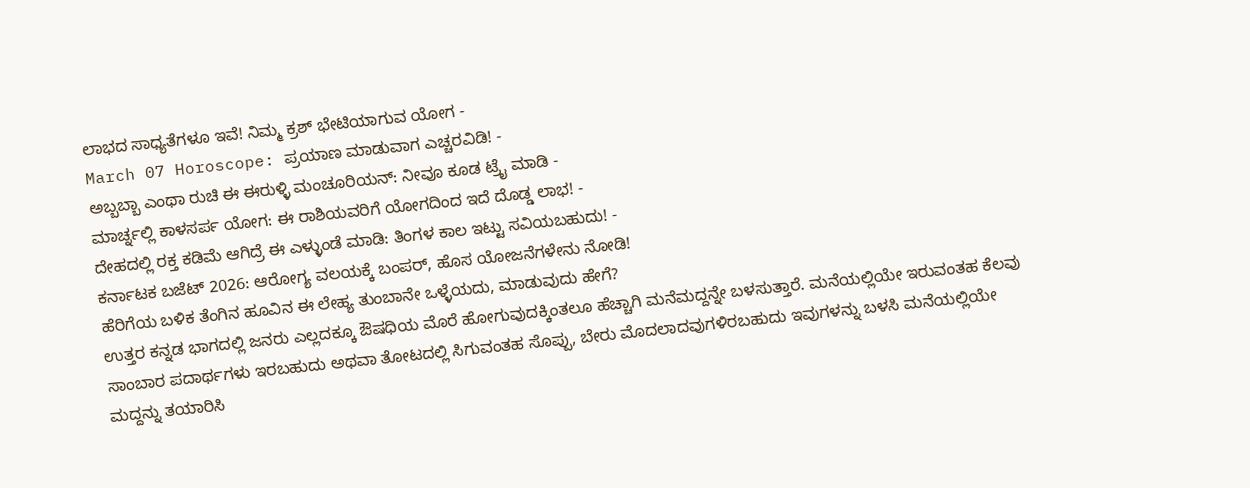ಲಾಭದ ಸಾಧ್ಯತೆಗಳೂ ಇವೆ! ನಿಮ್ಮ ಕ್ರಶ್ ಭೇಟಿಯಾಗುವ ಯೋಗ -
March 07 Horoscope: ಪ್ರಯಾಣ ಮಾಡುವಾಗ ಎಚ್ಚರವಿಡಿ! -
ಅಬ್ಬಬ್ಬಾ ಎಂಥಾ ರುಚಿ ಈ ಈರುಳ್ಳಿ ಮಂಚೂರಿಯನ್: ನೀವೂ ಕೂಡ ಟ್ರೈ ಮಾಡಿ -
ಮಾರ್ಚ್ನಲ್ಲಿ ಕಾಳಸರ್ಪ ಯೋಗ: ಈ ರಾಶಿಯವರಿಗೆ ಯೋಗದಿಂದ ಇದೆ ದೊಡ್ಡ ಲಾಭ! -
ದೇಹದಲ್ಲಿ ರಕ್ತ ಕಡಿಮೆ ಆಗಿದ್ರೆ ಈ ಎಳ್ಳುಂಡೆ ಮಾಡಿ: ತಿಂಗಳ ಕಾಲ ಇಟ್ಟು ಸವಿಯಬಹುದು! -
ಕರ್ನಾಟಕ ಬಜೆಟ್ 2026: ಆರೋಗ್ಯ ವಲಯಕ್ಕೆ ಬಂಪರ್, ಹೊಸ ಯೋಜನೆಗಳೇನು ನೋಡಿ!
ಹೆರಿಗೆಯ ಬಳಿಕ ತೆಂಗಿನ ಹೂವಿನ ಈ ಲೇಹ್ಯ ತುಂಬಾನೇ ಒಳ್ಳೆಯದು, ಮಾಡುವುದು ಹೇಗೆ?
ಉತ್ತರ ಕನ್ನಡ ಭಾಗದಲ್ಲಿ ಜನರು ಎಲ್ಲದಕ್ಕೂ ಔಷಧಿಯ ಮೊರೆ ಹೋಗುವುದಕ್ಕಿಂತಲೂ ಹೆಚ್ಚಾಗಿ ಮನೆಮದ್ದನ್ನೇ ಬಳಸುತ್ತಾರೆ. ಮನೆಯಲ್ಲಿಯೇ ಇರುವಂತಹ ಕೆಲವು ಸಾಂಬಾರ ಪದಾರ್ಥಗಳು ಇರಬಹುದು ಅಥವಾ ತೋಟದಲ್ಲಿ ಸಿಗುವಂತಹ ಸೊಪ್ಪು, ಬೇರು ಮೊದಲಾದವುಗಳಿರಬಹುದು ಇವುಗಳನ್ನು ಬಳಸಿ ಮನೆಯಲ್ಲಿಯೇ ಮದ್ದನ್ನು ತಯಾರಿಸಿ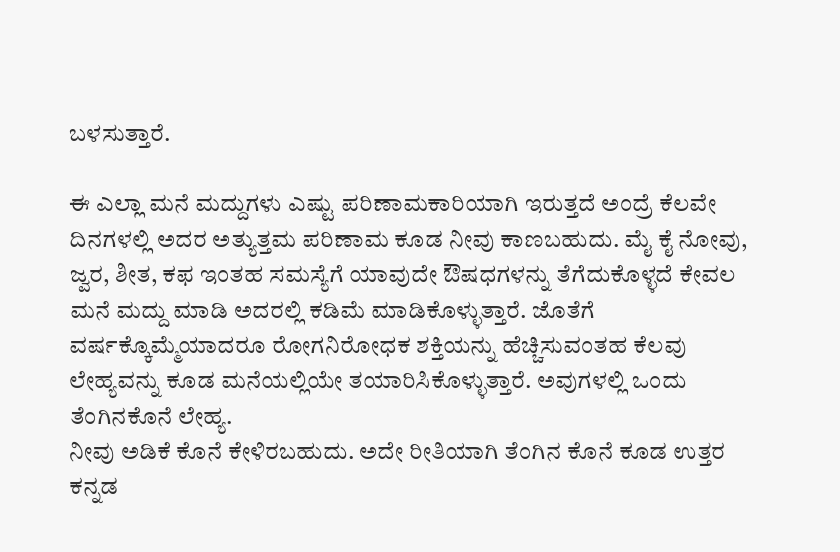ಬಳಸುತ್ತಾರೆ.

ಈ ಎಲ್ಲಾ ಮನೆ ಮದ್ದುಗಳು ಎಷ್ಟು ಪರಿಣಾಮಕಾರಿಯಾಗಿ ಇರುತ್ತದೆ ಅಂದ್ರೆ ಕೆಲವೇ ದಿನಗಳಲ್ಲಿ ಅದರ ಅತ್ಯುತ್ತಮ ಪರಿಣಾಮ ಕೂಡ ನೀವು ಕಾಣಬಹುದು. ಮೈ ಕೈ ನೋವು, ಜ್ವರ, ಶೀತ, ಕಫ ಇಂತಹ ಸಮಸ್ಯೆಗೆ ಯಾವುದೇ ಔಷಧಗಳನ್ನು ತೆಗೆದುಕೊಳ್ಳದೆ ಕೇವಲ ಮನೆ ಮದ್ದು ಮಾಡಿ ಅದರಲ್ಲಿ ಕಡಿಮೆ ಮಾಡಿಕೊಳ್ಳುತ್ತಾರೆ. ಜೊತೆಗೆ ವರ್ಷಕ್ಕೊಮ್ಮೆಯಾದರೂ ರೋಗನಿರೋಧಕ ಶಕ್ತಿಯನ್ನು ಹೆಚ್ಚಿಸುವಂತಹ ಕೆಲವು ಲೇಹ್ಯವನ್ನು ಕೂಡ ಮನೆಯಲ್ಲಿಯೇ ತಯಾರಿಸಿಕೊಳ್ಳುತ್ತಾರೆ. ಅವುಗಳಲ್ಲಿ ಒಂದು ತೆಂಗಿನಕೊನೆ ಲೇಹ್ಯ.
ನೀವು ಅಡಿಕೆ ಕೊನೆ ಕೇಳಿರಬಹುದು. ಅದೇ ರೀತಿಯಾಗಿ ತೆಂಗಿನ ಕೊನೆ ಕೂಡ ಉತ್ತರ ಕನ್ನಡ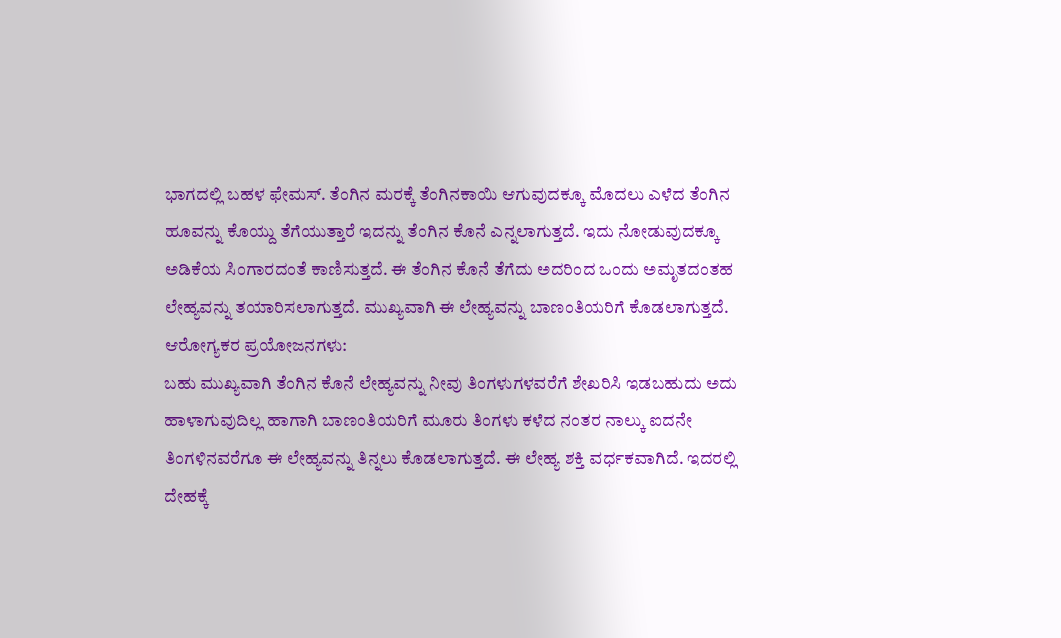ಭಾಗದಲ್ಲಿ ಬಹಳ ಫೇಮಸ್. ತೆಂಗಿನ ಮರಕ್ಕೆ ತೆಂಗಿನಕಾಯಿ ಆಗುವುದಕ್ಕೂ ಮೊದಲು ಎಳೆದ ತೆಂಗಿನ ಹೂವನ್ನು ಕೊಯ್ದು ತೆಗೆಯುತ್ತಾರೆ ಇದನ್ನು ತೆಂಗಿನ ಕೊನೆ ಎನ್ನಲಾಗುತ್ತದೆ. ಇದು ನೋಡುವುದಕ್ಕೂ ಅಡಿಕೆಯ ಸಿಂಗಾರದಂತೆ ಕಾಣಿಸುತ್ತದೆ. ಈ ತೆಂಗಿನ ಕೊನೆ ತೆಗೆದು ಅದರಿಂದ ಒಂದು ಅಮೃತದಂತಹ ಲೇಹ್ಯವನ್ನು ತಯಾರಿಸಲಾಗುತ್ತದೆ. ಮುಖ್ಯವಾಗಿ ಈ ಲೇಹ್ಯವನ್ನು ಬಾಣಂತಿಯರಿಗೆ ಕೊಡಲಾಗುತ್ತದೆ.
ಆರೋಗ್ಯಕರ ಪ್ರಯೋಜನಗಳು:
ಬಹು ಮುಖ್ಯವಾಗಿ ತೆಂಗಿನ ಕೊನೆ ಲೇಹ್ಯವನ್ನು ನೀವು ತಿಂಗಳುಗಳವರೆಗೆ ಶೇಖರಿಸಿ ಇಡಬಹುದು ಅದು ಹಾಳಾಗುವುದಿಲ್ಲ ಹಾಗಾಗಿ ಬಾಣಂತಿಯರಿಗೆ ಮೂರು ತಿಂಗಳು ಕಳೆದ ನಂತರ ನಾಲ್ಕು ಐದನೇ ತಿಂಗಳಿನವರೆಗೂ ಈ ಲೇಹ್ಯವನ್ನು ತಿನ್ನಲು ಕೊಡಲಾಗುತ್ತದೆ. ಈ ಲೇಹ್ಯ ಶಕ್ತಿ ವರ್ಧಕವಾಗಿದೆ. ಇದರಲ್ಲಿ ದೇಹಕ್ಕೆ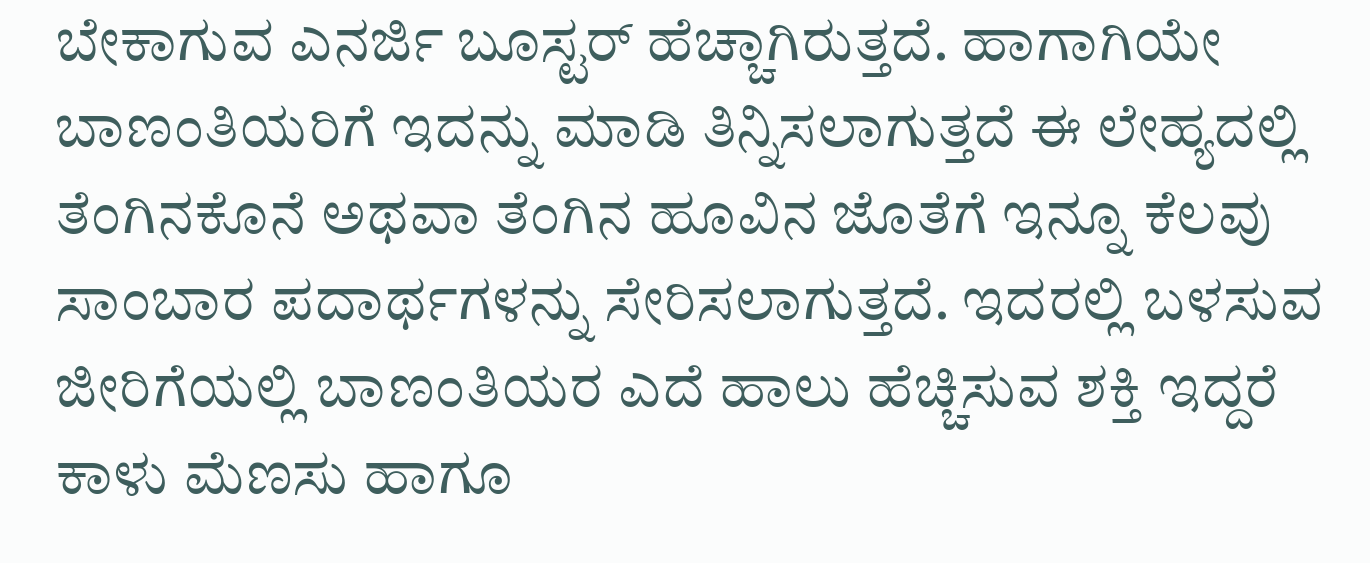ಬೇಕಾಗುವ ಎನರ್ಜಿ ಬೂಸ್ಟರ್ ಹೆಚ್ಚಾಗಿರುತ್ತದೆ. ಹಾಗಾಗಿಯೇ ಬಾಣಂತಿಯರಿಗೆ ಇದನ್ನು ಮಾಡಿ ತಿನ್ನಿಸಲಾಗುತ್ತದೆ ಈ ಲೇಹ್ಯದಲ್ಲಿ ತೆಂಗಿನಕೊನೆ ಅಥವಾ ತೆಂಗಿನ ಹೂವಿನ ಜೊತೆಗೆ ಇನ್ನೂ ಕೆಲವು ಸಾಂಬಾರ ಪದಾರ್ಥಗಳನ್ನು ಸೇರಿಸಲಾಗುತ್ತದೆ. ಇದರಲ್ಲಿ ಬಳಸುವ ಜೀರಿಗೆಯಲ್ಲಿ ಬಾಣಂತಿಯರ ಎದೆ ಹಾಲು ಹೆಚ್ಚಿಸುವ ಶಕ್ತಿ ಇದ್ದರೆ ಕಾಳು ಮೆಣಸು ಹಾಗೂ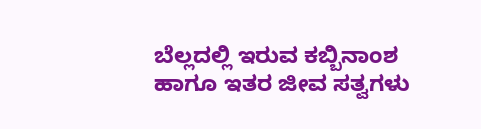ಬೆಲ್ಲದಲ್ಲಿ ಇರುವ ಕಬ್ಬಿನಾಂಶ ಹಾಗೂ ಇತರ ಜೀವ ಸತ್ವಗಳು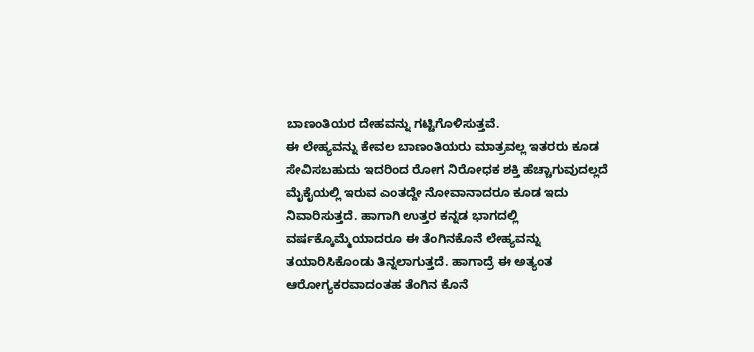ಬಾಣಂತಿಯರ ದೇಹವನ್ನು ಗಟ್ಟಿಗೊಳಿಸುತ್ತವೆ.
ಈ ಲೇಹ್ಯವನ್ನು ಕೇವಲ ಬಾಣಂತಿಯರು ಮಾತ್ರವಲ್ಲ ಇತರರು ಕೂಡ ಸೇವಿಸಬಹುದು ಇದರಿಂದ ರೋಗ ನಿರೋಧಕ ಶಕ್ತಿ ಹೆಚ್ಚಾಗುವುದಲ್ಲದೆ ಮೈಕೈಯಲ್ಲಿ ಇರುವ ಎಂತದ್ದೇ ನೋವಾನಾದರೂ ಕೂಡ ಇದು ನಿವಾರಿಸುತ್ತದೆ. ಹಾಗಾಗಿ ಉತ್ತರ ಕನ್ನಡ ಭಾಗದಲ್ಲಿ ವರ್ಷಕ್ಕೊಮ್ಮೆಯಾದರೂ ಈ ತೆಂಗಿನಕೊನೆ ಲೇಹ್ಯವನ್ನು ತಯಾರಿಸಿಕೊಂಡು ತಿನ್ನಲಾಗುತ್ತದೆ. ಹಾಗಾದ್ರೆ ಈ ಅತ್ಯಂತ ಆರೋಗ್ಯಕರವಾದಂತಹ ತೆಂಗಿನ ಕೊನೆ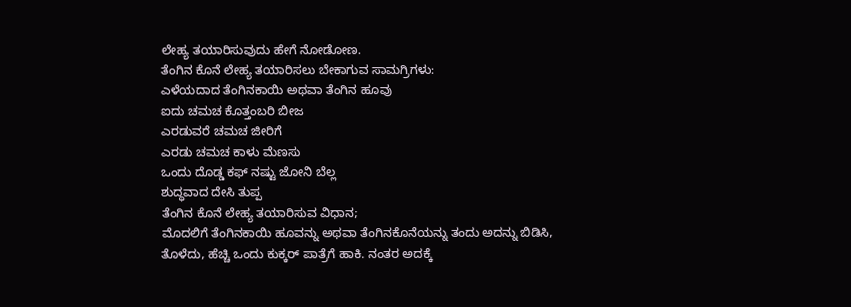ಲೇಹ್ಯ ತಯಾರಿಸುವುದು ಹೇಗೆ ನೋಡೋಣ.
ತೆಂಗಿನ ಕೊನೆ ಲೇಹ್ಯ ತಯಾರಿಸಲು ಬೇಕಾಗುವ ಸಾಮಗ್ರಿಗಳು:
ಎಳೆಯದಾದ ತೆಂಗಿನಕಾಯಿ ಅಥವಾ ತೆಂಗಿನ ಹೂವು
ಐದು ಚಮಚ ಕೊತ್ತಂಬರಿ ಬೀಜ
ಎರಡುವರೆ ಚಮಚ ಜೀರಿಗೆ
ಎರಡು ಚಮಚ ಕಾಳು ಮೆಣಸು
ಒಂದು ದೊಡ್ಡ ಕಫ್ ನಷ್ಟು ಜೋನಿ ಬೆಲ್ಲ
ಶುದ್ಧವಾದ ದೇಸಿ ತುಪ್ಪ
ತೆಂಗಿನ ಕೊನೆ ಲೇಹ್ಯ ತಯಾರಿಸುವ ವಿಧಾನ;
ಮೊದಲಿಗೆ ತೆಂಗಿನಕಾಯಿ ಹೂವನ್ನು ಅಥವಾ ತೆಂಗಿನಕೊನೆಯನ್ನು ತಂದು ಅದನ್ನು ಬಿಡಿಸಿ, ತೊಳೆದು, ಹೆಚ್ಚಿ ಒಂದು ಕುಕ್ಕರ್ ಪಾತ್ರೆಗೆ ಹಾಕಿ. ನಂತರ ಅದಕ್ಕೆ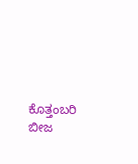ಕೊತ್ತಂಬರಿ ಬೀಜ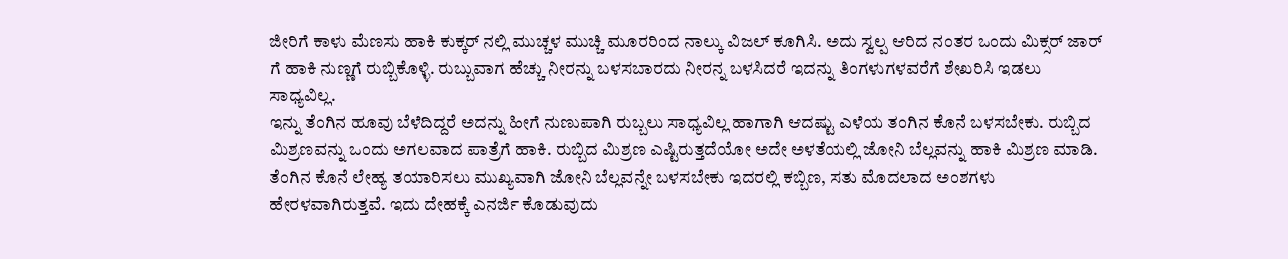ಜೀರಿಗೆ ಕಾಳು ಮೆಣಸು ಹಾಕಿ ಕುಕ್ಕರ್ ನಲ್ಲಿ ಮುಚ್ಚಳ ಮುಚ್ಚಿ ಮೂರರಿಂದ ನಾಲ್ಕು ವಿಜಲ್ ಕೂಗಿಸಿ. ಅದು ಸ್ವಲ್ಪ ಆರಿದ ನಂತರ ಒಂದು ಮಿಕ್ಸರ್ ಜಾರ್ ಗೆ ಹಾಕಿ ನುಣ್ಣಗೆ ರುಬ್ಬಿಕೊಳ್ಳಿ. ರುಬ್ಬುವಾಗ ಹೆಚ್ಚು ನೀರನ್ನು ಬಳಸಬಾರದು ನೀರನ್ನ ಬಳಸಿದರೆ ಇದನ್ನು ತಿಂಗಳುಗಳವರೆಗೆ ಶೇಖರಿಸಿ ಇಡಲು ಸಾಧ್ಯವಿಲ್ಲ.
ಇನ್ನು ತೆಂಗಿನ ಹೂವು ಬೆಳೆದಿದ್ದರೆ ಅದನ್ನು ಹೀಗೆ ನುಣುಪಾಗಿ ರುಬ್ಬಲು ಸಾಧ್ಯವಿಲ್ಲ ಹಾಗಾಗಿ ಆದಷ್ಟು ಎಳೆಯ ತಂಗಿನ ಕೊನೆ ಬಳಸಬೇಕು. ರುಬ್ಬಿದ ಮಿಶ್ರಣವನ್ನು ಒಂದು ಅಗಲವಾದ ಪಾತ್ರೆಗೆ ಹಾಕಿ. ರುಬ್ಬಿದ ಮಿಶ್ರಣ ಎಷ್ಟಿರುತ್ತದೆಯೋ ಅದೇ ಅಳತೆಯಲ್ಲಿ ಜೋನಿ ಬೆಲ್ಲವನ್ನು ಹಾಕಿ ಮಿಶ್ರಣ ಮಾಡಿ. ತೆಂಗಿನ ಕೊನೆ ಲೇಹ್ಯ ತಯಾರಿಸಲು ಮುಖ್ಯವಾಗಿ ಜೋನಿ ಬೆಲ್ಲವನ್ನೇ ಬಳಸಬೇಕು ಇದರಲ್ಲಿ ಕಬ್ಬಿಣ, ಸತು ಮೊದಲಾದ ಅಂಶಗಳು ಹೇರಳವಾಗಿರುತ್ತವೆ. ಇದು ದೇಹಕ್ಕೆ ಎನರ್ಜಿ ಕೊಡುವುದು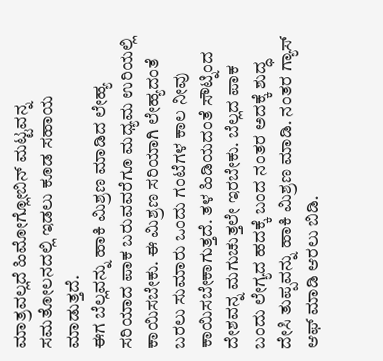ಮಾತ್ರವಲ್ಲದೆ ಹಿಮೋಗ್ಲೋಬಿನ್ ಮಟ್ಟವನ್ನ ಸಮತೋಲನದಲ್ಲಿ ಇಡಲು ಕೂಡ ಸಹಾಯ ಮಾಡುತ್ತದೆ.
ಈಗ ಬೆಲ್ಲವನ್ನು ಹಾಕಿ ಮಿಶ್ರಣ ಮಾಡಿದ ಲೇಹ್ಯ ಸರಿಯಾದ ಪಾಕ ಬರುವವರೆಗೂ ಮಧ್ಯಮ ಉರಿಯಲ್ಲಿ ಕಾಯಿಸಬೇಕು. ಈ ಮಿಶ್ರಣ ಸರಿಯಾಗಿ ಲೇಹ್ಯದಂತೆ ಬರಲು ಸುಮಾರು ಒಂದು ಗಂಟೆಗಳ ಕಾಲ ನೀವು ಕಾಯಿಸಬೇಕಾಗುತ್ತದೆ. ತಳ ಹಿಡಿಯದಂತೆ ಸೌಟ್ನಿಂದ ದೇಶವನ್ನ ಮಗುಚುತ್ತಲೇ ಇರಬೇಕು. ಬೆಲ್ಲದ ಪಾಕ ಬಂದು ಲೇಗ್ಯದ ಹದಕ್ಕೆ ಬಂದ ನಂತರ ಅದಕ್ಕೆ ಶುದ್ಧ ದೇಸಿ ತುಪ್ಪವನ್ನು ಹಾಕಿ ಮಿಶ್ರಣ ಮಾಡಿ. ನಂತರ ಗ್ಯಾಸ್ ಆಫ್ ಮಾಡಿ ಆರಲು ಬಿಡಿ.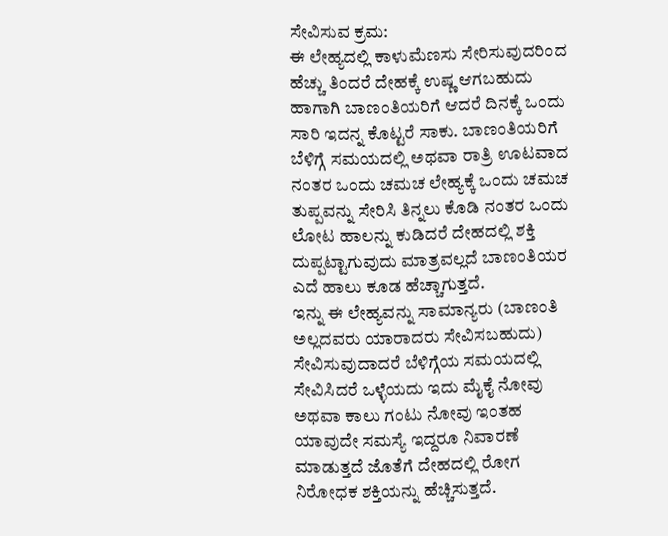ಸೇವಿಸುವ ಕ್ರಮ:
ಈ ಲೇಹ್ಯದಲ್ಲಿ ಕಾಳುಮೆಣಸು ಸೇರಿಸುವುದರಿಂದ ಹೆಚ್ಚು ತಿಂದರೆ ದೇಹಕ್ಕೆ ಉಷ್ಣ ಆಗಬಹುದು ಹಾಗಾಗಿ ಬಾಣಂತಿಯರಿಗೆ ಆದರೆ ದಿನಕ್ಕೆ ಒಂದು ಸಾರಿ ಇದನ್ನ ಕೊಟ್ಟರೆ ಸಾಕು. ಬಾಣಂತಿಯರಿಗೆ ಬೆಳಿಗ್ಗೆ ಸಮಯದಲ್ಲಿ ಅಥವಾ ರಾತ್ರಿ ಊಟವಾದ ನಂತರ ಒಂದು ಚಮಚ ಲೇಹ್ಯಕ್ಕೆ ಒಂದು ಚಮಚ ತುಪ್ಪವನ್ನು ಸೇರಿಸಿ ತಿನ್ನಲು ಕೊಡಿ ನಂತರ ಒಂದು ಲೋಟ ಹಾಲನ್ನು ಕುಡಿದರೆ ದೇಹದಲ್ಲಿ ಶಕ್ತಿ ದುಪ್ಪಟ್ಟಾಗುವುದು ಮಾತ್ರವಲ್ಲದೆ ಬಾಣಂತಿಯರ ಎದೆ ಹಾಲು ಕೂಡ ಹೆಚ್ಚಾಗುತ್ತದೆ.
ಇನ್ನು ಈ ಲೇಹ್ಯವನ್ನು ಸಾಮಾನ್ಯರು (ಬಾಣಂತಿ ಅಲ್ಲದವರು ಯಾರಾದರು ಸೇವಿಸಬಹುದು) ಸೇವಿಸುವುದಾದರೆ ಬೆಳಿಗ್ಗೆಯ ಸಮಯದಲ್ಲಿ ಸೇವಿಸಿದರೆ ಒಳ್ಳೆಯದು ಇದು ಮೈಕೈ ನೋವು ಅಥವಾ ಕಾಲು ಗಂಟು ನೋವು ಇಂತಹ ಯಾವುದೇ ಸಮಸ್ಯೆ ಇದ್ದರೂ ನಿವಾರಣೆ ಮಾಡುತ್ತದೆ ಜೊತೆಗೆ ದೇಹದಲ್ಲಿ ರೋಗ ನಿರೋಧಕ ಶಕ್ತಿಯನ್ನು ಹೆಚ್ಚಿಸುತ್ತದೆ.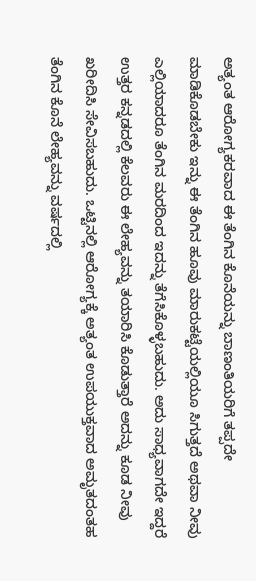ಅತ್ಯಂತ ಆರೋಗ್ಯಕರವಾದ ಈ ತೆಂಗಿನ ಕೊನೆಯನ್ನು ಬಾಣಂತಿಯರಿಗೆ ತಪ್ಪದೇ ಮಾಡಿಕೊಡಬೇಕು ಇನ್ನು ಈ ತೆಂಗಿನ ಹೂವು ಮಾರುಕಟ್ಟೆಯಲ್ಲಿಯೂ ಸಿಗುತ್ತದೆ ಅಥವಾ ನೀವು ಎಲ್ಲಿಯಾದರೂ ತೆಂಗಿನ ಮರದಿಂದ ಇದನ್ನು ತೆಗೆಸಿಕೊಳ್ಳಬಹುದು. ಅದು ಸಾಧ್ಯವಾಗದೇ ಇದ್ದರೆ ಉತ್ತರ ಕನ್ನಡದಲ್ಲಿ ಕೆಲವರು ಈ ಲೇಹ್ಯವನ್ನು ತಯಾರಿಸಿ ಕೊಡುತ್ತಾರೆ ಅದನ್ನು ಕೂಡ ನೀವು ಖರೀದಿಸಿ ಸೇವಿಸಬಹುದು. ಒಟ್ಟಿನಲ್ಲಿ ಆರೋಗ್ಯಕ್ಕೆ ಅತ್ಯಂತ ಉಪಯುಕ್ತವಾದ ಅಮೃತದಂತಹ ತೆಂಗಿನ ಕೊನೆ ಲೇಹ್ಯವನ್ನು ವರ್ಷದಲ್ಲಿ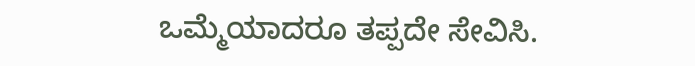ಒಮ್ಮೆಯಾದರೂ ತಪ್ಪದೇ ಸೇವಿಸಿ.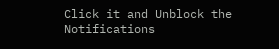Click it and Unblock the Notifications